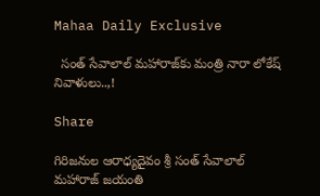Mahaa Daily Exclusive

  సంత్ సేవాలాల్ మహారాజ్‌కు మంత్రి నారా లోకేష్ నివాళులు..,!

Share

గిరిజనుల ఆరాధ్యదైవం శ్రీ సంత్ సేవాలాల్ మహారాజ్ జయంతి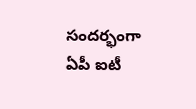సందర్భంగా ఏపీ ఐటీ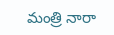మంత్రి నారా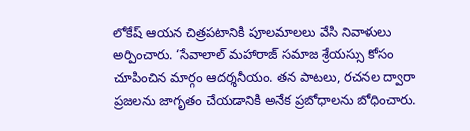లోకేష్ ఆయన చిత్రపటానికి పూలమాలలు వేసి నివాళులు అర్పించారు. ‘సేవాలాల్ మహారాజ్ సమాజ శ్రేయస్సు కోసం చూపించిన మార్గం ఆదర్శనీయం. తన పాటలు, రచనల ద్వారా ప్రజలను జాగృతం చేయడానికి అనేక ప్రబోధాలను బోధించారు.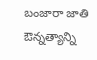బంజారా జాతి ఔన్నత్యాన్ని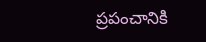ప్రపంచానికి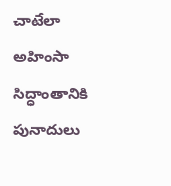చాటేలా అహింసా సిద్ధాంతానికి పునాదులు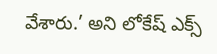వేశారు.’ అని లోకేష్ ఎక్స్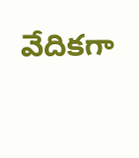వేదికగా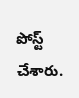పోస్ట్ చేశారు.